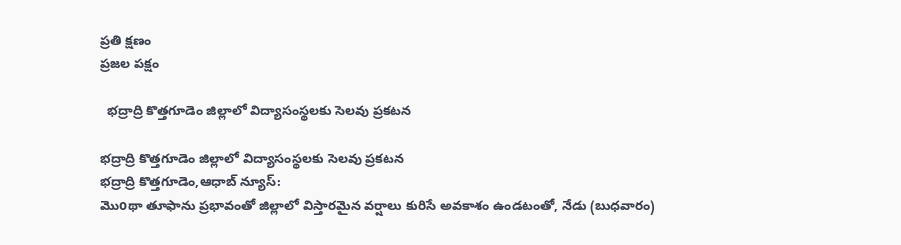ప్రతి క్షణం
ప్రజల పక్షం

  భద్రాద్రి కొత్తగూడెం జిల్లాలో విద్యాసంస్థలకు సెలవు ప్రకటన

భద్రాద్రి కొత్తగూడెం జిల్లాలో విద్యాసంస్థలకు సెలవు ప్రకటన
భద్రాద్రి కొత్తగూడెం,ఆధాబ్ న్యూస్:
మొoథా తూఫాను ప్రభావంతో జిల్లాలో విస్తారమైన వర్షాలు కురిసే అవకాశం ఉండటంతో, నేడు (బుధవారం)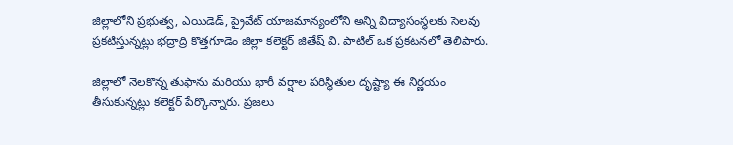జిల్లాలోని ప్రభుత్వ, ఎయిడెడ్, ప్రైవేట్ యాజమాన్యంలోని అన్ని విద్యాసంస్థలకు సెలవు ప్రకటిస్తున్నట్లు భద్రాద్రి కొత్తగూడెం జిల్లా కలెక్టర్ జితేష్ వి. పాటిల్ ఒక ప్రకటనలో తెలిపారు.

జిల్లాలో నెలకొన్న తుఫాను మరియు భారీ వర్షాల పరిస్థితుల దృష్ట్యా ఈ నిర్ణయం తీసుకున్నట్లు కలెక్టర్ పేర్కొన్నారు. ప్రజలు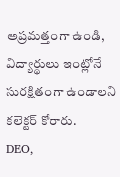అప్రమత్తంగా ఉండి, విద్యార్థులు ఇంట్లోనే సురక్షితంగా ఉండాలని కలెక్టర్ కోరారు.
DEO,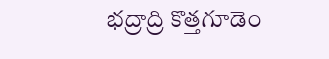భద్రాద్రి కొత్తగూడెం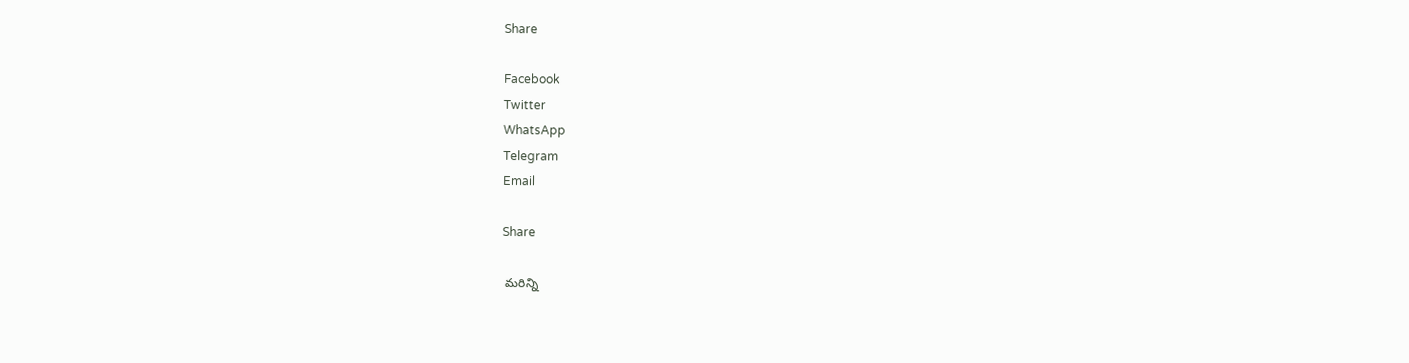Share

Facebook
Twitter
WhatsApp
Telegram
Email

Share

 మరిన్ని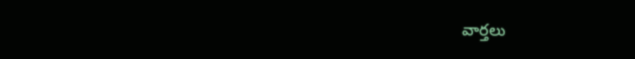వార్తలు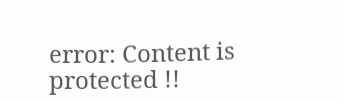error: Content is protected !!